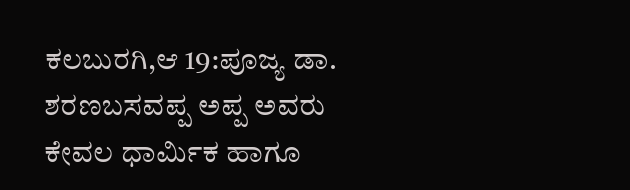ಕಲಬುರಗಿ,ಆ 19:ಪೂಜ್ಯ ಡಾ. ಶರಣಬಸವಪ್ಪ ಅಪ್ಪ ಅವರು ಕೇವಲ ಧಾರ್ಮಿಕ ಹಾಗೂ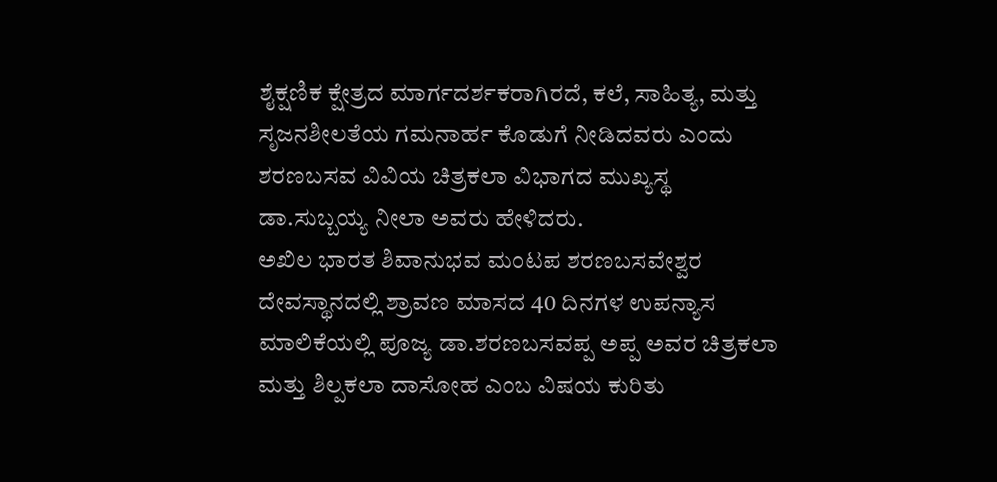ಶೈಕ್ಷಣಿಕ ಕ್ಷೇತ್ರದ ಮಾರ್ಗದರ್ಶಕರಾಗಿರದೆ, ಕಲೆ, ಸಾಹಿತ್ಯ, ಮತ್ತು ಸೃಜನಶೀಲತೆಯ ಗಮನಾರ್ಹ ಕೊಡುಗೆ ನೀಡಿದವರು ಎಂದು ಶರಣಬಸವ ವಿವಿಯ ಚಿತ್ರಕಲಾ ವಿಭಾಗದ ಮುಖ್ಯಸ್ಥ ಡಾ.ಸುಬ್ಬಯ್ಯ ನೀಲಾ ಅವರು ಹೇಳಿದರು.
ಅಖಿಲ ಭಾರತ ಶಿವಾನುಭವ ಮಂಟಪ ಶರಣಬಸವೇಶ್ವರ ದೇವಸ್ಥಾನದಲ್ಲಿ ಶ್ರಾವಣ ಮಾಸದ 40 ದಿನಗಳ ಉಪನ್ಯಾಸ ಮಾಲಿಕೆಯಲ್ಲಿ ಪೂಜ್ಯ ಡಾ.ಶರಣಬಸವಪ್ಪ ಅಪ್ಪ ಅವರ ಚಿತ್ರಕಲಾ ಮತ್ತು ಶಿಲ್ಪಕಲಾ ದಾಸೋಹ ಎಂಬ ವಿಷಯ ಕುರಿತು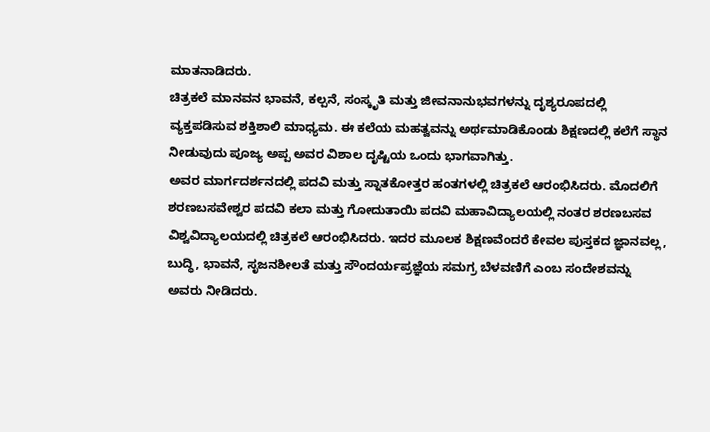ಮಾತನಾಡಿದರು.
ಚಿತ್ರಕಲೆ ಮಾನವನ ಭಾವನೆ, ಕಲ್ಪನೆ, ಸಂಸ್ಕೃತಿ ಮತ್ತು ಜೀವನಾನುಭವಗಳನ್ನು ದೃಶ್ಯರೂಪದಲ್ಲಿ ವ್ಯಕ್ತಪಡಿಸುವ ಶಕ್ತಿಶಾಲಿ ಮಾಧ್ಯಮ. ಈ ಕಲೆಯ ಮಹತ್ವವನ್ನು ಅರ್ಥಮಾಡಿಕೊಂಡು ಶಿಕ್ಷಣದಲ್ಲಿ ಕಲೆಗೆ ಸ್ಥಾನ ನೀಡುವುದು ಪೂಜ್ಯ ಅಪ್ಪ ಅವರ ವಿಶಾಲ ದೃಷ್ಟಿಯ ಒಂದು ಭಾಗವಾಗಿತ್ತು.
ಅವರ ಮಾರ್ಗದರ್ಶನದಲ್ಲಿ ಪದವಿ ಮತ್ತು ಸ್ನಾತಕೋತ್ತರ ಹಂತಗಳಲ್ಲಿ ಚಿತ್ರಕಲೆ ಆರಂಭಿಸಿದರು. ಮೊದಲಿಗೆ ಶರಣಬಸವೇಶ್ವರ ಪದವಿ ಕಲಾ ಮತ್ತು ಗೋದುತಾಯಿ ಪದವಿ ಮಹಾವಿದ್ಯಾಲಯಲ್ಲಿ ನಂತರ ಶರಣಬಸವ ವಿಶ್ವವಿದ್ಯಾಲಯದಲ್ಲಿ ಚಿತ್ರಕಲೆ ಆರಂಭಿಸಿದರು. ಇದರ ಮೂಲಕ ಶಿಕ್ಷಣವೆಂದರೆ ಕೇವಲ ಪುಸ್ತಕದ ಜ್ಞಾನವಲ್ಲ, ಬುದ್ಧಿ, ಭಾವನೆ, ಸೃಜನಶೀಲತೆ ಮತ್ತು ಸೌಂದರ್ಯಪ್ರಜ್ಞೆಯ ಸಮಗ್ರ ಬೆಳವಣಿಗೆ ಎಂಬ ಸಂದೇಶವನ್ನು ಅವರು ನೀಡಿದರು.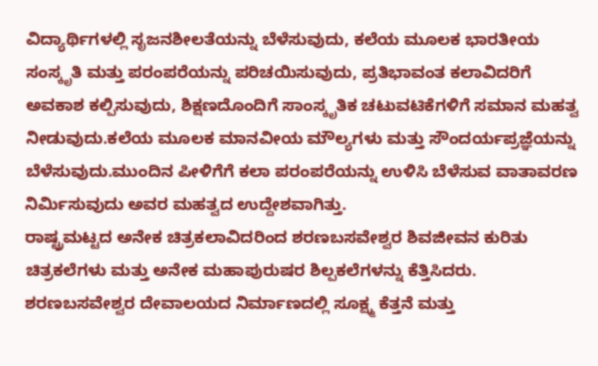ವಿದ್ಯಾರ್ಥಿಗಳಲ್ಲಿ ಸೃಜನಶೀಲತೆಯನ್ನು ಬೆಳೆಸುವುದು, ಕಲೆಯ ಮೂಲಕ ಭಾರತೀಯ ಸಂಸ್ಕೃತಿ ಮತ್ತು ಪರಂಪರೆಯನ್ನು ಪರಿಚಯಿಸುವುದು, ಪ್ರತಿಭಾವಂತ ಕಲಾವಿದರಿಗೆ ಅವಕಾಶ ಕಲ್ಪಿಸುವುದು, ಶಿಕ್ಷಣದೊಂದಿಗೆ ಸಾಂಸ್ಕೃತಿಕ ಚಟುವಟಿಕೆಗಳಿಗೆ ಸಮಾನ ಮಹತ್ವ ನೀಡುವುದು.ಕಲೆಯ ಮೂಲಕ ಮಾನವೀಯ ಮೌಲ್ಯಗಳು ಮತ್ತು ಸೌಂದರ್ಯಪ್ರಜ್ಞೆಯನ್ನು ಬೆಳೆಸುವುದು.ಮುಂದಿನ ಪೀಳಿಗೆಗೆ ಕಲಾ ಪರಂಪರೆಯನ್ನು ಉಳಿಸಿ ಬೆಳೆಸುವ ವಾತಾವರಣ ನಿರ್ಮಿಸುವುದು ಅವರ ಮಹತ್ವದ ಉದ್ದೇಶವಾಗಿತ್ತು.
ರಾಷ್ಟ್ರಮಟ್ಟದ ಅನೇಕ ಚಿತ್ರಕಲಾವಿದರಿಂದ ಶರಣಬಸವೇಶ್ವರ ಶಿವಜೀವನ ಕುರಿತು ಚಿತ್ರಕಲೆಗಳು ಮತ್ತು ಅನೇಕ ಮಹಾಪುರುಷರ ಶಿಲ್ಪಕಲೆಗಳನ್ನು ಕೆತ್ತಿಸಿದರು. ಶರಣಬಸವೇಶ್ವರ ದೇವಾಲಯದ ನಿರ್ಮಾಣದಲ್ಲಿ ಸೂಕ್ಷ್ಮ ಕೆತ್ತನೆ ಮತ್ತು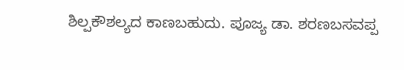ಶಿಲ್ಪಕೌಶಲ್ಯದ ಕಾಣಬಹುದು. ಪೂಜ್ಯ ಡಾ. ಶರಣಬಸವಪ್ಪ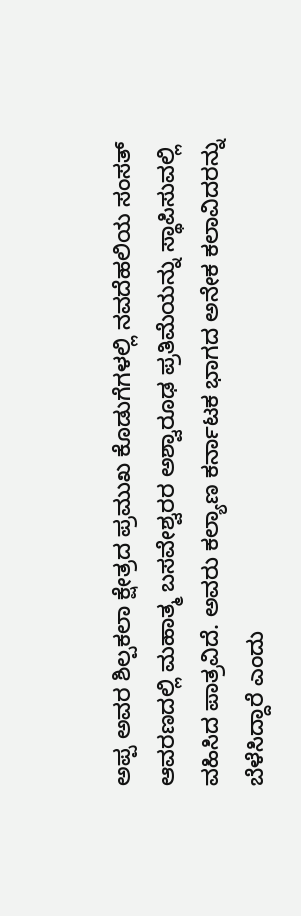ಅಪ್ಪ ಅವರ ಶಿಲ್ಪಕಲಾ ಕ್ಷೇತ್ರದ ಪ್ರಮುಖ ಕೊಡುಗೆಗಳಲ್ಲಿ ನವದೆಹಲಿಯ ಸಂಸತ್ ಆವರಣದಲ್ಲಿ ಮಹಾತ್ಮ ಬಸವೇಶ್ವರರ ಅಶ್ವಾರೂಢ ಪ್ರತಿಮೆಯನ್ನು ಸ್ಥಾಪಿಸುವಲ್ಲಿ ವಹಿಸಿದ ಪಾತ್ರವಿದೆ. ಅವರು ಕಲ್ಯಾಣ ಕರ್ನಾಟಕ ಭಾಗದ ಅನೇಕ ಕಲಾವಿದರನ್ನು ಬೆಳೆಸಿದ್ದಾರೆ ಎಂದು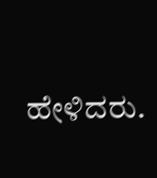ಹೇಳಿದರು.